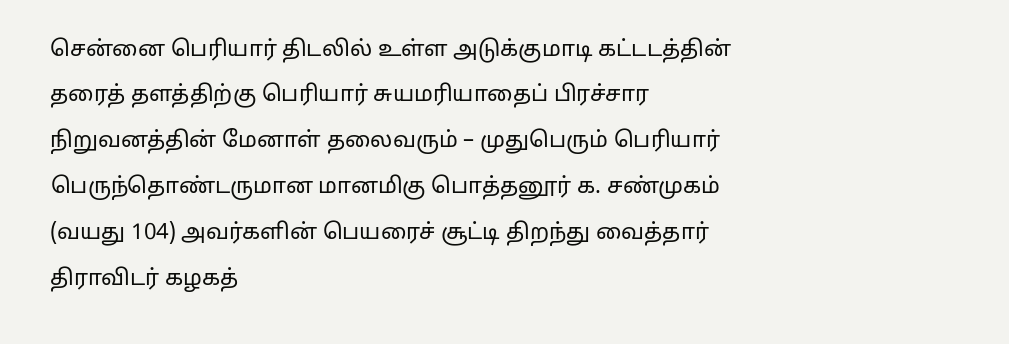சென்னை பெரியார் திடலில் உள்ள அடுக்குமாடி கட்டடத்தின் தரைத் தளத்திற்கு பெரியார் சுயமரியாதைப் பிரச்சார நிறுவனத்தின் மேனாள் தலைவரும் – முதுபெரும் பெரியார் பெருந்தொண்டருமான மானமிகு பொத்தனூர் க. சண்முகம் (வயது 104) அவர்களின் பெயரைச் சூட்டி திறந்து வைத்தார் திராவிடர் கழகத்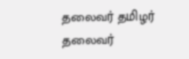தலைவர் தமிழர் தலைவர்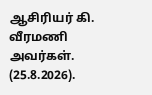ஆசிரியர் கி. வீரமணி அவர்கள். (25.8.2026).